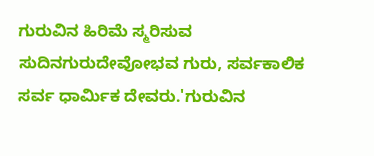ಗುರುವಿನ ಹಿರಿಮೆ ಸ್ಮರಿಸುವ ಸುದಿನಗುರುದೇವೋಭವ ಗುರು, ಸರ್ವಕಾಲಿಕ ಸರ್ವ ಧಾರ್ಮಿಕ ದೇವರು.'ಗುರುವಿನ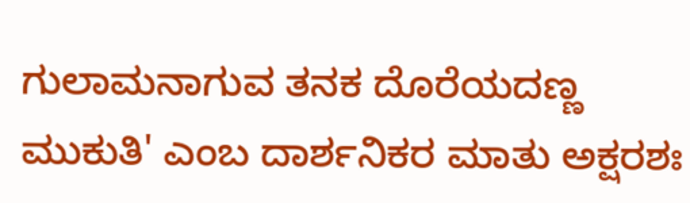ಗುಲಾಮನಾಗುವ ತನಕ ದೊರೆಯದಣ್ಣ ಮುಕುತಿ' ಎಂಬ ದಾರ್ಶನಿಕರ ಮಾತು ಅಕ್ಷರಶಃ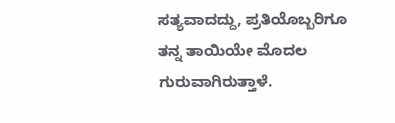ಸತ್ಯವಾದದ್ದು, ಪ್ರತಿಯೊಬ್ಬರಿಗೂ ತನ್ನ ತಾಯಿಯೇ ಮೊದಲ ಗುರುವಾಗಿರುತ್ತಾಳೆ.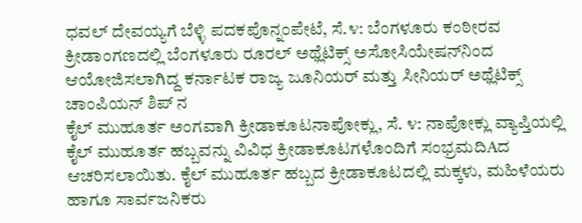ಧವಲ್ ದೇವಯ್ಯಗೆ ಬೆಳ್ಳಿ ಪದಕಪೊನ್ನಂಪೇಟೆ, ಸೆ.೪: ಬೆಂಗಳೂರು ಕಂಠೀರವ ಕ್ರೀಡಾಂಗಣದಲ್ಲಿ ಬೆಂಗಳೂರು ರೂರಲ್ ಅಥ್ಲೆಟಿಕ್ಸ್ ಅಸೋಸಿಯೇಷನ್‌ನಿಂದ ಆಯೋಜಿಸಲಾಗಿದ್ದ ಕರ್ನಾಟಕ ರಾಜ್ಯ ಜೂನಿಯರ್ ಮತ್ತು ಸೀನಿಯರ್ ಅಥ್ಲೆಟಿಕ್ಸ್ ಚಾಂಪಿಯನ್ ಶಿಪ್ ನ
ಕೈಲ್ ಮುಹೂರ್ತ ಅಂಗವಾಗಿ ಕ್ರೀಡಾಕೂಟನಾಪೋಕ್ಲು, ಸೆ. ೪: ನಾಪೋಕ್ಲು ವ್ಯಾಪ್ತಿಯಲ್ಲಿ ಕೈಲ್ ಮುಹೂರ್ತ ಹಬ್ಬವನ್ನು ವಿವಿಧ ಕ್ರೀಡಾಕೂಟಗಳೊಂದಿಗೆ ಸಂಭ್ರಮದಿAದ ಆಚರಿಸಲಾಯಿತು. ಕೈಲ್ ಮುಹೂರ್ತ ಹಬ್ಬದ ಕ್ರೀಡಾಕೂಟದಲ್ಲಿ ಮಕ್ಕಳು, ಮಹಿಳೆಯರು ಹಾಗೂ ಸಾರ್ವಜನಿಕರು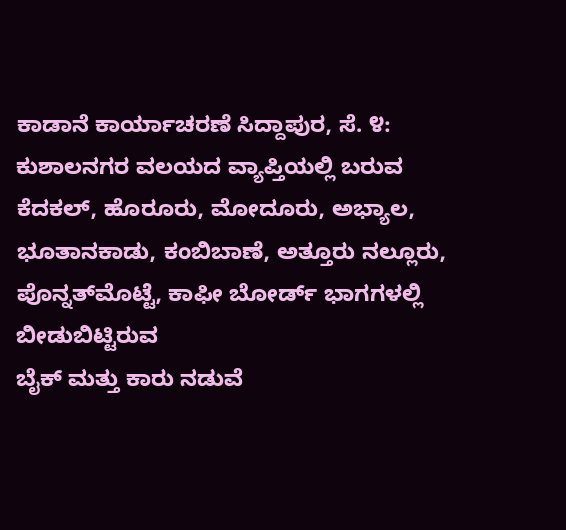ಕಾಡಾನೆ ಕಾರ್ಯಾಚರಣೆ ಸಿದ್ದಾಪುರ, ಸೆ. ೪: ಕುಶಾಲನಗರ ವಲಯದ ವ್ಯಾಪ್ತಿಯಲ್ಲಿ ಬರುವ ಕೆದಕಲ್, ಹೊರೂರು, ಮೋದೂರು, ಅಭ್ಯಾಲ, ಭೂತಾನಕಾಡು, ಕಂಬಿಬಾಣೆ, ಅತ್ತೂರು ನಲ್ಲೂರು, ಪೊನ್ನತ್‌ಮೊಟ್ಟೆ, ಕಾಫೀ ಬೋರ್ಡ್ ಭಾಗಗಳಲ್ಲಿ ಬೀಡುಬಿಟ್ಟಿರುವ
ಬೈಕ್ ಮತ್ತು ಕಾರು ನಡುವೆ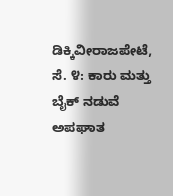ಡಿಕ್ಕಿವೀರಾಜಪೇಟೆ, ಸೆ. ೪: ಕಾರು ಮತ್ತು ಬೈಕ್ ನಡುವೆ ಅಪಘಾತ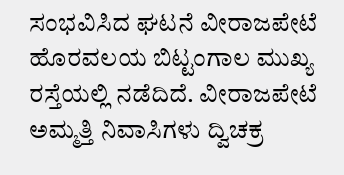ಸಂಭವಿಸಿದ ಘಟನೆ ವೀರಾಜಪೇಟೆ ಹೊರವಲಯ ಬಿಟ್ಟಂಗಾಲ ಮುಖ್ಯ ರಸ್ತೆಯಲ್ಲಿ ನಡೆದಿದೆ. ವೀರಾಜಪೇಟೆ ಅಮ್ಮತ್ತಿ ನಿವಾಸಿಗಳು ದ್ವಿಚಕ್ರ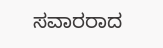ಸವಾರರಾದ